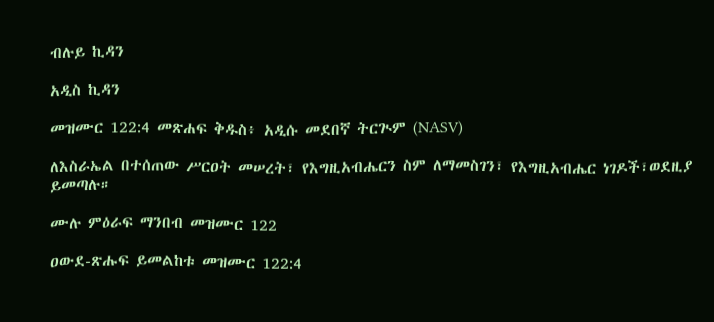ብሉይ ኪዳን

አዲስ ኪዳን

መዝሙር 122:4 መጽሐፍ ቅዱስ፥ አዲሱ መደበኛ ትርጒም (NASV)

ለእስራኤል በተሰጠው ሥርዐት መሠረት፣ የእግዚአብሔርን ስም ለማመስገን፣ የእግዚአብሔር ነገዶች፣ወደዚያ ይመጣሉ።

ሙሉ ምዕራፍ ማንበብ መዝሙር 122

ዐውደ-ጽሑፍ ይመልከቱ መዝሙር 122:4